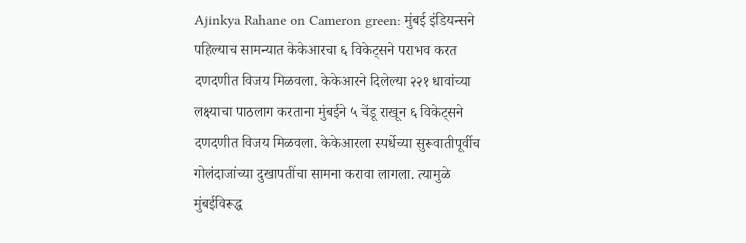Ajinkya Rahane on Cameron green: मुंबई इंडियन्सने पहिल्याच सामन्यात केकेआरचा ६ विकेट्सने पराभव करत दणदणीत विजय मिळवला. केकेआरने दिलेल्या २२१ धावांच्या लक्ष्याचा पाठलाग करताना मुंबईने ५ चेंडू राखून ६ विकेट्सने दणदणीत विजय मिळवला. केकेआरला स्पर्धेच्या सुरूवातीपूर्वीच गोलंदाजांच्या दुखापतींचा सामना करावा लागला. त्यामुळे मुंबईविरूद्ध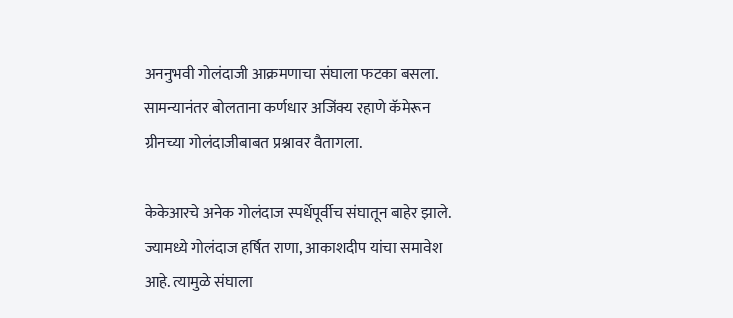अननुभवी गोलंदाजी आक्रमणाचा संघाला फटका बसला. सामन्यानंतर बोलताना कर्णधार अजिंक्य रहाणे कॅमेरून ग्रीनच्या गोलंदाजीबाबत प्रश्नावर वैतागला.

केकेआरचे अनेक गोलंदाज स्पर्धेपूर्वीच संघातून बाहेर झाले. ज्यामध्ये गोलंदाज हर्षित राणा, आकाशदीप यांचा समावेश आहे. त्यामुळे संघाला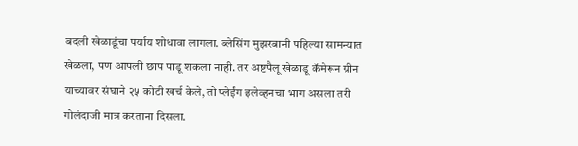बदली खेळाडूंचा पर्याय शोधावा लागला. ब्लेसिंग मुझरबानी पहिल्या सामन्यात खेळला, पण आपली छाप पाडू शकला नाही. तर अष्टपैलू खेळाडू कॅमेरून ग्रीन याच्यावर संघाने २५ कोटी खर्च केले, तो प्लेईंग इलेव्हनचा भाग असला तरी गोलंदाजी मात्र करताना दिसला.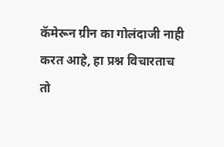कॅमेरून ग्रीन का गोलंदाजी नाही करत आहे, हा प्रश्न विचारताच तो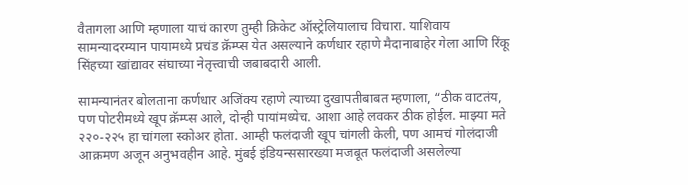वैतागला आणि म्हणाला याचं कारण तुम्ही क्रिकेट ऑस्ट्रेलियालाच विचारा. याशिवाय सामन्यादरम्यान पायामध्ये प्रचंड क्रॅम्प्स येत असल्याने कर्णधार रहाणे मैदानाबाहेर गेला आणि रिंकू सिंहच्या खांद्यावर संघाच्या नेतृत्त्वाची जबाबदारी आली.

सामन्यानंतर बोलताना कर्णधार अजिंक्य रहाणे त्याच्या दुखापतीबाबत म्हणाला, “ठीक वाटतंय, पण पोटरीमध्ये खूप क्रॅम्प्स आले, दोन्ही पायांमध्येच. आशा आहे लवकर ठीक होईल. माझ्या मते २२०-२२५ हा चांगला स्कोअर होता. आम्ही फलंदाजी खूप चांगली केली, पण आमचं गोलंदाजी आक्रमण अजून अनुभवहीन आहे. मुंबई इंडियन्ससारख्या मजबूत फलंदाजी असलेल्या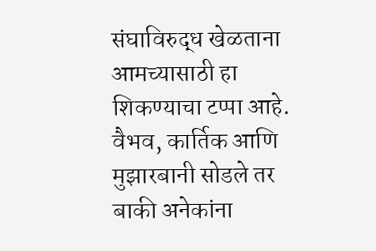संघाविरुद्ध खेळताना आमच्यासाठी हा शिकण्याचा टप्पा आहे. वैभव, कार्तिक आणि मुझारबानी सोडले तर बाकी अनेकांना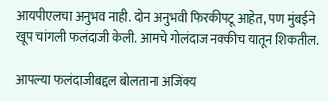आयपीएलचा अनुभव नाही. दोन अनुभवी फिरकीपटू आहेत, पण मुंबईने खूप चांगली फलंदाजी केली. आमचे गोलंदाज नक्कीच यातून शिकतील.

आपल्या फलंदाजीबद्दल बोलताना अजिंक्य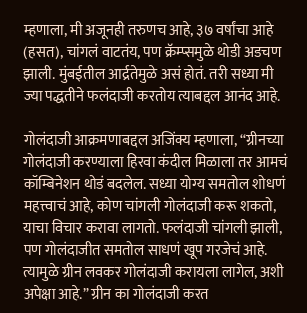म्हणाला, मी अजूनही तरुणच आहे, ३७ वर्षांचा आहे (हसत), चांगलं वाटतंय, पण क्रॅम्प्समुळे थोडी अडचण झाली. मुंबईतील आर्द्रतेमुळे असं होतं. तरी सध्या मी ज्या पद्धतीने फलंदाजी करतोय त्याबद्दल आनंद आहे.

गोलंदाजी आक्रमणाबद्दल अजिंक्य म्हणाला, “ग्रीनच्या गोलंदाजी करण्याला हिरवा कंदील मिळाला तर आमचं कॉम्बिनेशन थोडं बदलेल. सध्या योग्य समतोल शोधणं महत्त्वाचं आहे, कोण चांगली गोलंदाजी करू शकतो, याचा विचार करावा लागतो. फलंदाजी चांगली झाली, पण गोलंदाजीत समतोल साधणं खूप गरजेचं आहे. त्यामुळे ग्रीन लवकर गोलंदाजी करायला लागेल, अशी अपेक्षा आहे.” ग्रीन का गोलंदाजी करत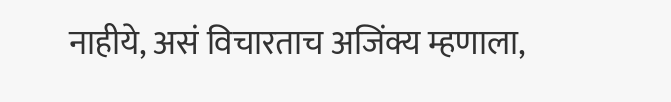नाहीये, असं विचारताच अजिंक्य म्हणाला,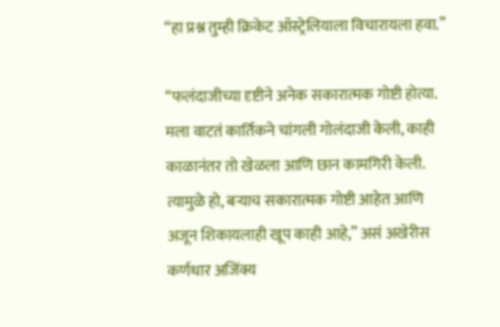“हा प्रश्न तुम्ही क्रिकेट ऑस्ट्रेलियाला विचारायला हवा.”

“फलंदाजीच्या दृष्टीने अनेक सकारात्मक गोष्टी होत्या. मला वाटतं कार्तिकने चांगली गोलंदाजी केली, काही काळानंतर तो खेळला आणि छान कामगिरी केली. त्यामुळे हो, बऱ्याच सकारात्मक गोष्टी आहेत आणि अजून शिकायलाही खूप काही आहे,” असं अखेरीस कर्णधार अजिंक्य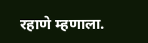रहाणे म्हणाला.